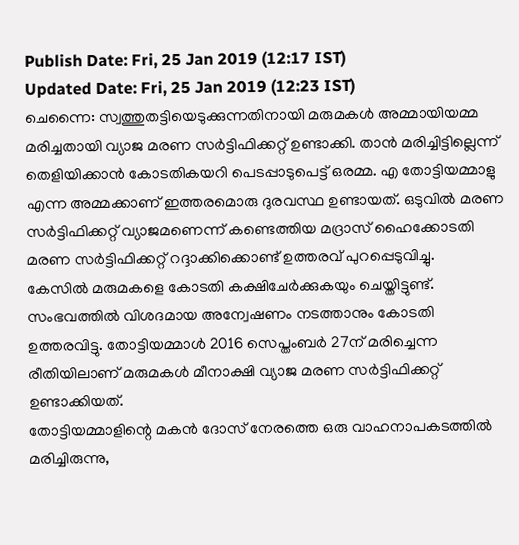Publish Date: Fri, 25 Jan 2019 (12:17 IST)
Updated Date: Fri, 25 Jan 2019 (12:23 IST)
ചെന്നൈ: സ്വത്തുതട്ടിയെടുക്കുന്നതിനായി മരുമകൾ അമ്മായിയമ്മ മരിച്ചതായി വ്യാജ മരണ സർട്ടിഫിക്കറ്റ് ഉണ്ടാക്കി. താൻ മരിച്ചിട്ടില്ലെന്ന് തെളിയിക്കാൻ കോടതികയറി പെടപ്പാടുപെട്ട് ഒരമ്മ. എ തോട്ടിയമ്മാളു എന്ന അമ്മക്കാണ് ഇത്തരമൊരു ദുരവസ്ഥ ഉണ്ടായത്. ഒടുവിൽ മരണ സർട്ടിഫിക്കറ്റ് വ്യാജമണെന്ന് കണ്ടെത്തിയ മദ്രാസ് ഹൈക്കോടതി മരണ സർട്ടിഫിക്കറ്റ് റദ്ദാക്കിക്കൊണ്ട് ഉത്തരവ് പുറപ്പെടുവിച്ചു.
കേസിൽ മരുമകളെ കോടതി കക്ഷിചേർക്കുകയും ചെയ്തിട്ടുണ്ട്. സംഭവത്തിൽ വിശദമായ അന്വേഷണം നടത്താനും കോടതി ഉത്തരവിട്ടു. തോട്ടിയമ്മാൾ 2016 സെപ്തംബർ 27ന് മരിച്ചെന്ന രീതിയിലാണ് മരുമകൾ മീനാക്ഷി വ്യാജ മരണ സർട്ടിഫിക്കറ്റ് ഉണ്ടാക്കിയത്.
തോട്ടിയമ്മാളിന്റെ മകൻ ദോസ് നേരത്തെ ഒരു വാഹനാപകടത്തിൽ മരിച്ചിരുന്നു,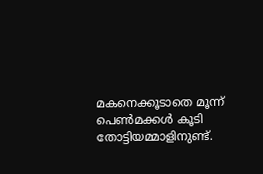മകനെക്കൂടാതെ മൂന്ന് പെൺമക്കൾ കൂടി തോട്ടിയമ്മാളിനുണ്ട്.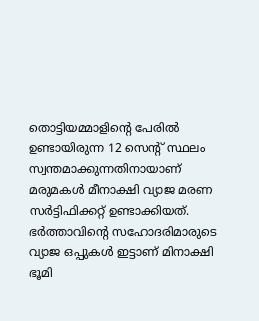തൊട്ടിയമ്മാളിന്റെ പേരിൽ ഉണ്ടായിരുന്ന 12 സെന്റ് സ്ഥലം സ്വന്തമാക്കുന്നതിനായാണ് മരുമകൾ മീനാക്ഷി വ്യാജ മരണ സർട്ടിഫിക്കറ്റ് ഉണ്ടാക്കിയത്. ഭർത്താവിന്റെ സഹോദരിമാരുടെ വ്യാജ ഒപ്പുകൾ ഇട്ടാണ് മിനാക്ഷി ഭൂമി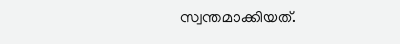സ്വന്തമാക്കിയത്.